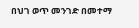በህገ ወጥ መንገድ በመተማ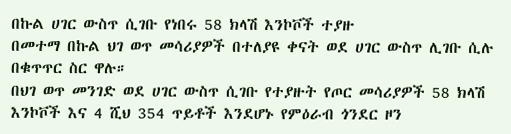በኩል ሀገር ውስጥ ሲገቡ የነበሩ 58 ክላሽ እንኮቮች ተያዙ
በመተማ በኩል ህገ ወጥ መሳሪያዎች በተለያዩ ቀናት ወደ ሀገር ውስጥ ሊገቡ ሲሉ በቁጥጥር ስር ዋሉ።
በህገ ወጥ መንገድ ወደ ሀገር ውስጥ ሲገቡ የተያዙት የጦር መሳሪያዎች 58 ክላሽ እንኮቮች እና 4 ሺህ 354 ጥይቶች እንደሆኑ የምዕራብ ጎንደር ዞን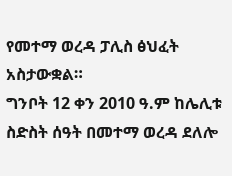የመተማ ወረዳ ፓሊስ ፅህፈት አስታውቋል።
ግንቦት 12 ቀን 2010 ዓ.ም ከሌሊቱ ስድስት ሰዓት በመተማ ወረዳ ደለሎ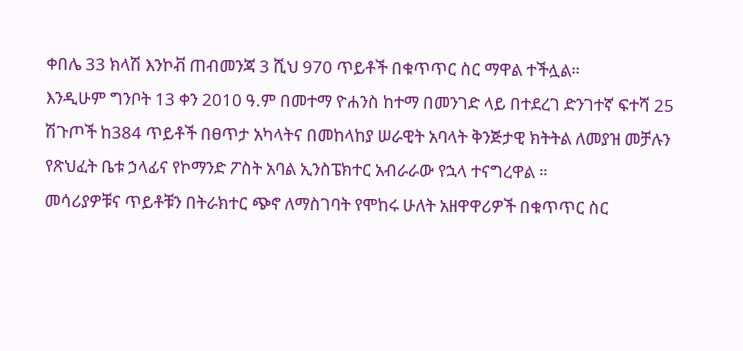ቀበሌ 33 ክላሽ እንኮቭ ጠብመንጃ 3 ሺህ 970 ጥይቶች በቁጥጥር ስር ማዋል ተችሏል።
እንዲሁም ግንቦት 13 ቀን 2010 ዓ.ም በመተማ ዮሐንስ ከተማ በመንገድ ላይ በተደረገ ድንገተኛ ፍተሻ 25 ሽጉጦች ከ384 ጥይቶች በፀጥታ አካላትና በመከላከያ ሠራዊት አባላት ቅንጅታዊ ክትትል ለመያዝ መቻሉን የጽህፈት ቤቱ ኃላፊና የኮማንድ ፖስት አባል ኢንስፔክተር አብራራው የኋላ ተናግረዋል ።
መሳሪያዎቹና ጥይቶቹን በትራክተር ጭኖ ለማስገባት የሞከሩ ሁለት አዘዋዋሪዎች በቁጥጥር ስር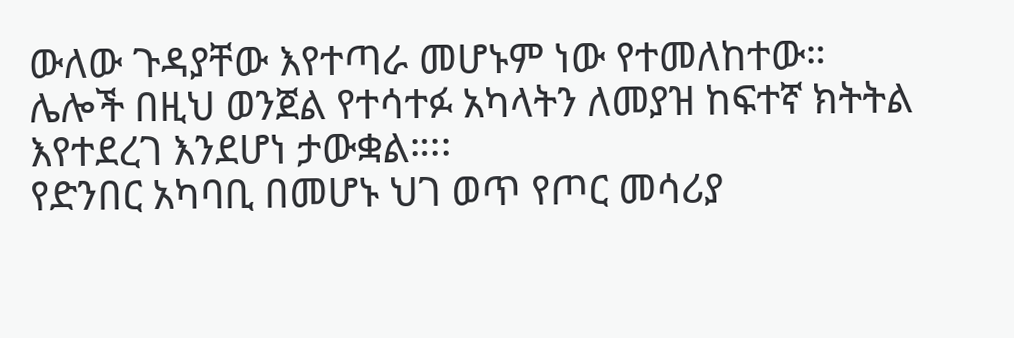ውለው ጉዳያቸው እየተጣራ መሆኑም ነው የተመለከተው።
ሌሎች በዚህ ወንጀል የተሳተፉ አካላትን ለመያዝ ከፍተኛ ክትትል እየተደረገ እንደሆነ ታውቋል።፡፡
የድንበር አካባቢ በመሆኑ ህገ ወጥ የጦር መሳሪያ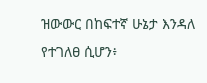ዝውውር በከፍተኛ ሁኔታ እንዳለ የተገለፀ ሲሆን፥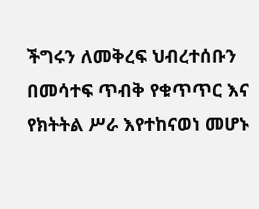ችግሩን ለመቅረፍ ህብረተሰቡን በመሳተፍ ጥብቅ የቁጥጥር እና የክትትል ሥራ እየተከናወነ መሆኑ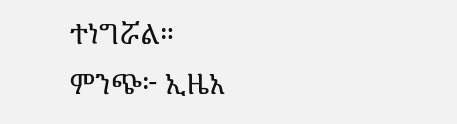ተነግሯል።
ምንጭ፦ ኢዜአ